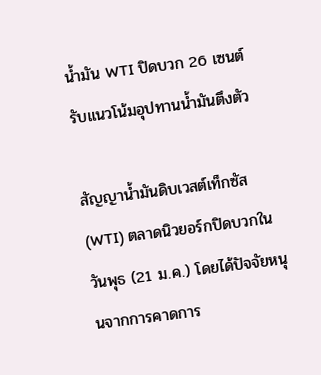น้ำมัน WTI ปิดบวก 26 เซนต์ รับแนวโน้มอุปทานน้ำมันตึงตัว

สัญญาน้ำมันดิบเวสต์เท็กซัส (WTI) ตลาดนิวยอร์กปิดบวกในวันพุธ (21 ม.ค.) โดยได้ปัจจัยหนุนจากการคาดการ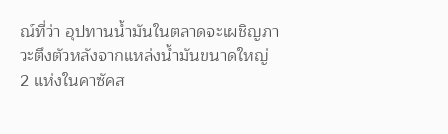ณ์ที่ว่า อุปทานน้ำมันในตลาดจะเผชิญภาวะตึงตัวหลังจากแหล่งน้ำมันขนาดใหญ่ 2 แห่งในคาซัคส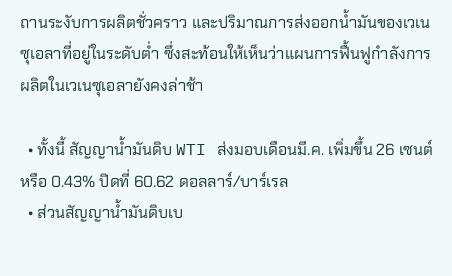ถานระงับการผลิตชั่วคราว และปริมาณการส่งออกน้ำมันของเวเนซุเอลาที่อยู่ในระดับต่ำ ซึ่งสะท้อนให้เห็นว่าแผนการฟื้นฟูกำลังการผลิตในเวเนซุเอลายังคงล่าช้า

  • ทั้งนี้ สัญญาน้ำมันดิบ WTI ส่งมอบเดือนมี.ค. เพิ่มขึ้น 26 เซนต์ หรือ 0.43% ปิดที่ 60.62 ดอลลาร์/บาร์เรล
  • ส่วนสัญญาน้ำมันดิบเบ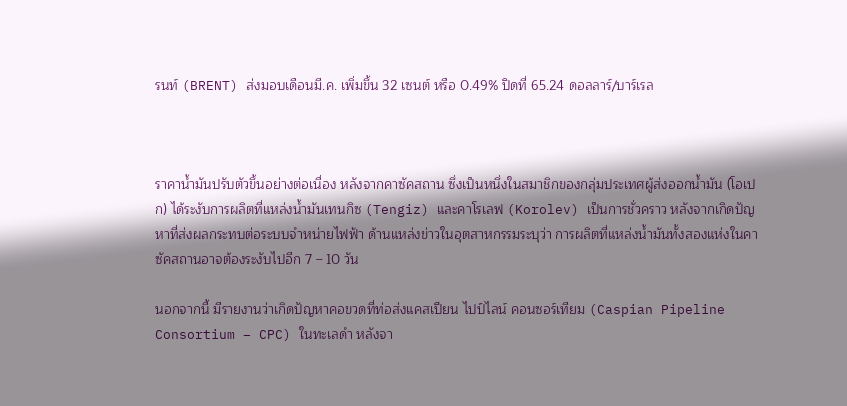รนท์ (BRENT) ส่งมอบเดือนมี.ค. เพิ่มขึ้น 32 เซนต์ หรือ 0.49% ปิดที่ 65.24 ดอลลาร์/บาร์เรล



ราคาน้ำมันปรับตัวขึ้นอย่างต่อเนื่อง หลังจากคาซัคสถาน ซึ่งเป็นหนึ่งในสมาชิกของกลุ่มประเทศผู้ส่งออกน้ำมัน (โอเปก) ได้ระงับการผลิตที่แหล่งน้ำมันเทนกิซ (Tengiz) และคาโรเลฟ (Korolev) เป็นการชั่วคราว หลังจากเกิดปัญหาที่ส่งผลกระทบต่อระบบจำหน่ายไฟฟ้า ด้านแหล่งข่าวในอุตสาหกรรมระบุว่า การผลิตที่แหล่งน้ำมันทั้งสองแห่งในคาซัคสถานอาจต้องระงับไปอีก 7 – 10 วัน

นอกจากนี้ มีรายงานว่าเกิดปัญหาคอขวดที่ท่อส่งแคสเปียน ไปป์ไลน์ คอนซอร์เทียม (Caspian Pipeline Consortium – CPC) ในทะเลดำ หลังจา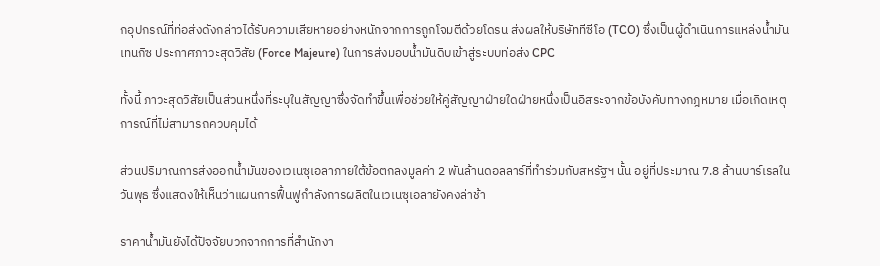กอุปกรณ์ที่ท่อส่งดังกล่าวได้รับความเสียหายอย่างหนักจากการถูกโจมตีด้วยโดรน ส่งผลให้บริษัททีซีโอ (TCO) ซึ่งเป็นผู้ดำเนินการแหล่งน้ำมันเทนกิซ ประกาศภาวะสุดวิสัย (Force Majeure) ในการส่งมอบน้ำมันดิบเข้าสู่ระบบท่อส่ง CPC

ทั้งนี้ ภาวะสุดวิสัยเป็นส่วนหนึ่งที่ระบุในสัญญาซึ่งจัดทำขึ้นเพื่อช่วยให้คู่สัญญาฝ่ายใดฝ่ายหนึ่งเป็นอิสระจากข้อบังคับทางกฎหมาย เมื่อเกิดเหตุการณ์ที่ไม่สามารถควบคุมได้

ส่วนปริมาณการส่งออกน้ำมันของเวเนซุเอลาภายใต้ข้อตกลงมูลค่า 2 พันล้านดอลลาร์ที่ทำร่วมกับสหรัฐฯ นั้น อยู่ที่ประมาณ 7.8 ล้านบาร์เรลในวันพุธ ซึ่งแสดงให้เห็นว่าแผนการฟื้นฟูกำลังการผลิตในเวเนซุเอลายังคงล่าช้า

ราคาน้ำมันยังได้ปัจจัยบวกจากการที่สำนักงา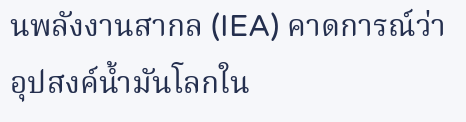นพลังงานสากล (IEA) คาดการณ์ว่า อุปสงค์น้ำมันโลกใน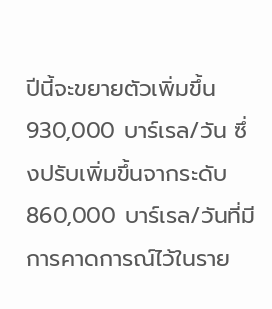ปีนี้จะขยายตัวเพิ่มขึ้น 930,000 บาร์เรล/วัน ซึ่งปรับเพิ่มขึ้นจากระดับ 860,000 บาร์เรล/วันที่มีการคาดการณ์ไว้ในราย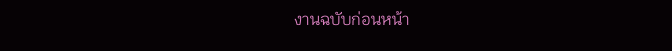งานฉบับก่อนหน้า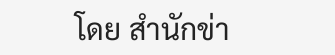โดย สำนักข่า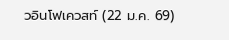วอินโฟเควสท์ (22 ม.ค. 69)